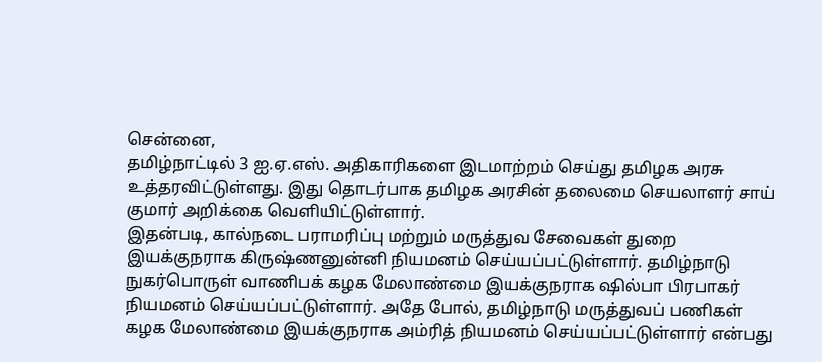சென்னை,
தமிழ்நாட்டில் 3 ஐ.ஏ.எஸ். அதிகாரிகளை இடமாற்றம் செய்து தமிழக அரசு உத்தரவிட்டுள்ளது. இது தொடர்பாக தமிழக அரசின் தலைமை செயலாளர் சாய் குமார் அறிக்கை வெளியிட்டுள்ளார்.
இதன்படி, கால்நடை பராமரிப்பு மற்றும் மருத்துவ சேவைகள் துறை இயக்குநராக கிருஷ்ணனுன்னி நியமனம் செய்யப்பட்டுள்ளார். தமிழ்நாடு நுகர்பொருள் வாணிபக் கழக மேலாண்மை இயக்குநராக ஷில்பா பிரபாகர் நியமனம் செய்யப்பட்டுள்ளார். அதே போல், தமிழ்நாடு மருத்துவப் பணிகள் கழக மேலாண்மை இயக்குநராக அம்ரித் நியமனம் செய்யப்பட்டுள்ளார் என்பது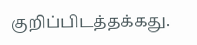குறிப்பிடத்தக்கது.